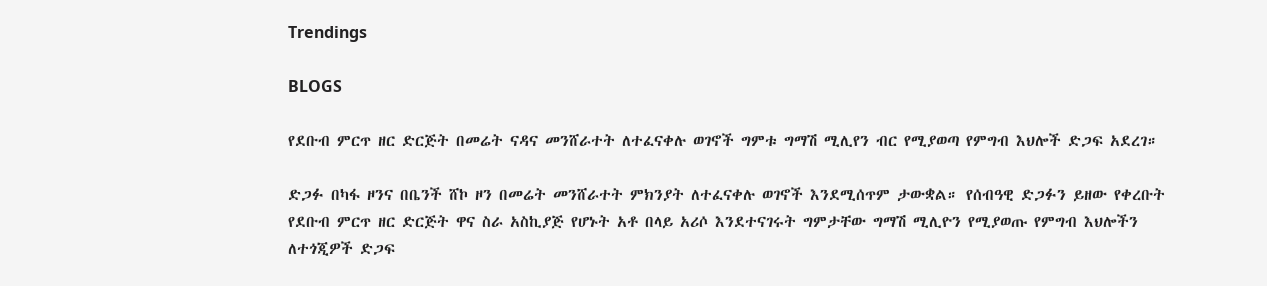Trendings

BLOGS

የደቡብ ምርጥ ዘር ድርጅት በመሬት ናዳና መንሸራተት ለተፈናቀሉ ወገኖች ግምቱ ግማሽ ሚሊየን ብር የሚያወጣ የምግብ እህሎች ድጋፍ አደረገ።

ድጋፉ በካፋ ዞንና በቤንች ሸኮ ዞን በመሬት መንሸራተት ምክንያት ለተፈናቀሉ ወገኖች እንደሚሰጥም ታውቋል። የሰብዓዊ ድጋፉን ይዘው የቀረቡት የደቡብ ምርጥ ዘር ድርጅት ዋና ስራ አስኪያጅ የሆኑት አቶ በላይ አሪሶ እንደተናገሩት ግምታቸው ግማሽ ሚሊዮን የሚያወጡ የምግብ እህሎችን ለተጎጂዎች ድጋፍ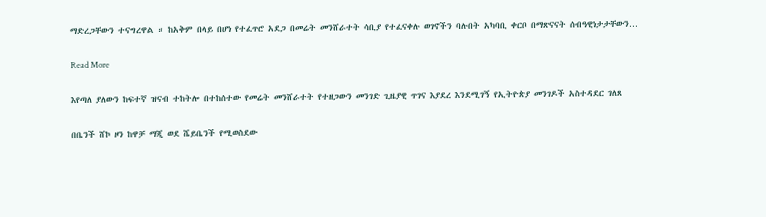ማድረጋቸውን ተናግረዋል ። ከአቅም በላይ በሆነ የተፈጥሮ አደጋ በመሬት መንሸራተት ሳቢያ የተፈናቀሉ ወገኖችን ባሉበት አካባቢ ቀርቦ በማጽናናት ሰብዓዊነታታቸውን…

Read More

እየጣለ ያለውን ከፍተኛ ዝናብ ተከትሎ በተከሰተው የመሬት መንሸራተት የተዘጋውን መንገድ ጊዜያዊ ጥገና እያደረ እንደሚገኝ የኢትዮጵያ መንገዶች አስተዳደር ገለጸ

በቤንች ሸኮ ዞን ከዋቻ ማጂ ወደ ሼይቤንች የሚወስደው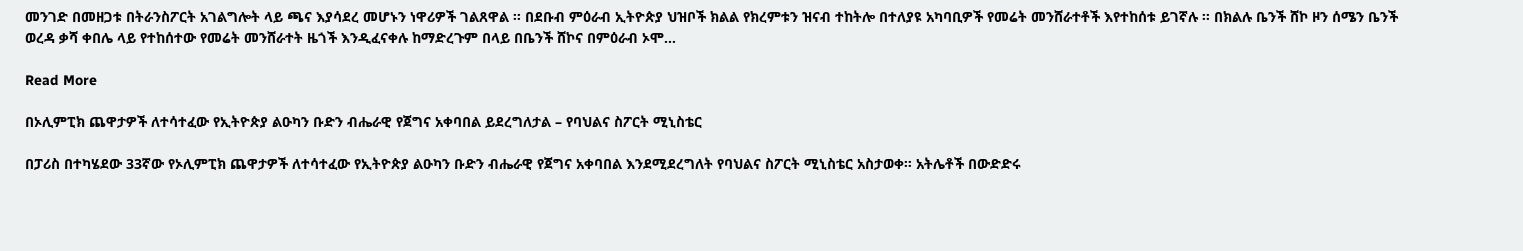መንገድ በመዘጋቱ በትራንስፖርት አገልግሎት ላይ ጫና እያሳደረ መሆኑን ነዋሪዎች ገልጸዋል ፡፡ በደቡብ ምዕራብ ኢትዮጵያ ህዝቦች ክልል የክረምቱን ዝናብ ተከትሎ በተለያዩ አካባቢዎች የመሬት መንሸራተቶች እየተከሰቱ ይገኛሉ ፡፡ በክልሉ ቤንች ሸኮ ዞን ሰሜን ቤንች ወረዳ ቃሻ ቀበሌ ላይ የተከሰተው የመሬት መንሸራተት ዜጎች እንዲፈናቀሉ ከማድረጉም በላይ በቤንች ሸኮና በምዕራብ ኦሞ…

Read More

በኦሊምፒክ ጨዋታዎች ለተሳተፈው የኢትዮጵያ ልዑካን ቡድን ብሔራዊ የጀግና አቀባበል ይደረግለታል – የባህልና ስፖርት ሚኒስቴር

በፓሪስ በተካሄደው 33ኛው የኦሊምፒክ ጨዋታዎች ለተሳተፈው የኢትዮጵያ ልዑካን ቡድን ብሔራዊ የጀግና አቀባበል እንደሚደረግለት የባህልና ስፖርት ሚኒስቴር አስታወቀ። አትሌቶች በውድድሩ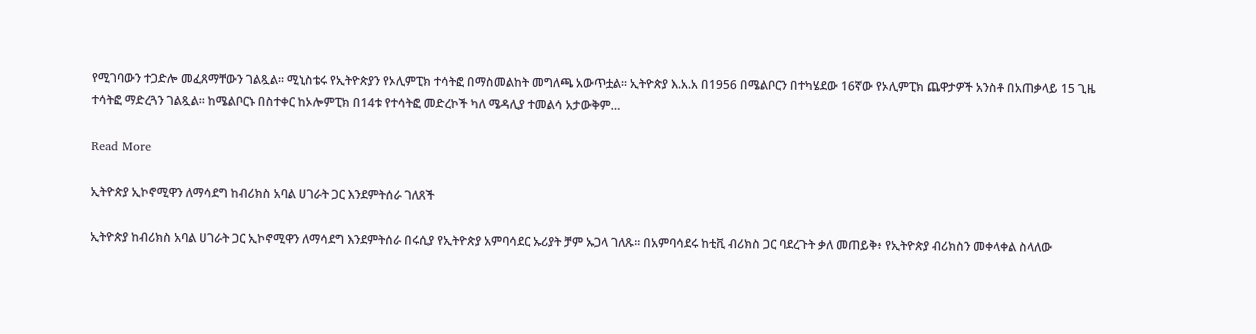የሚገባውን ተጋድሎ መፈጸማቸውን ገልጿል። ሚኒስቴሩ የኢትዮጵያን የኦሊምፒክ ተሳትፎ በማስመልከት መግለጫ አውጥቷል። ኢትዮጵያ እ.አ.አ በ1956 በሜልቦርን በተካሄደው 16ኛው የኦሊምፒክ ጨዋታዎች አንስቶ በአጠቃላይ 15 ጊዜ ተሳትፎ ማድረጓን ገልጿል። ከሜልቦርኑ በስተቀር ከኦሎምፒክ በ14ቱ የተሳትፎ መድረኮች ካለ ሜዳሊያ ተመልሳ አታውቅም…

Read More

ኢትዮጵያ ኢኮኖሚዋን ለማሳደግ ከብሪክስ አባል ሀገራት ጋር እንደምትሰራ ገለጸች

ኢትዮጵያ ከብሪክስ አባል ሀገራት ጋር ኢኮኖሚዋን ለማሳደግ እንደምትሰራ በሩሲያ የኢትዮጵያ አምባሳደር ኡሪያት ቻም ኡጋላ ገለጹ፡፡ በአምባሳደሩ ከቲቪ ብሪክስ ጋር ባደረጉት ቃለ መጠይቅ፥ የኢትዮጵያ ብሪክስን መቀላቀል ስላለው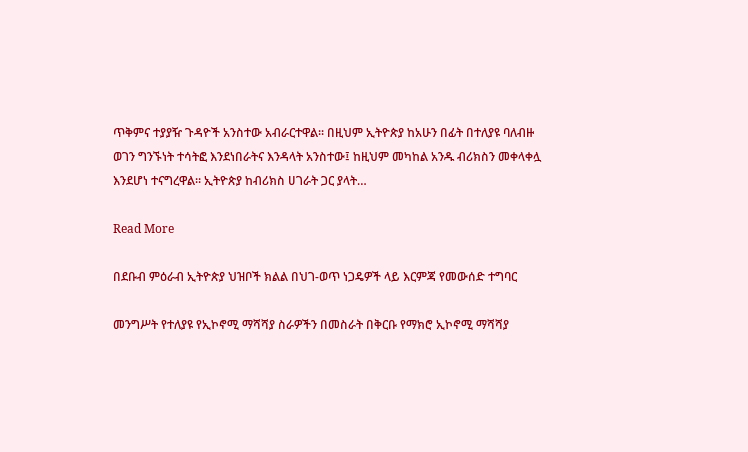ጥቅምና ተያያዥ ጉዳዮች አንስተው አብራርተዋል፡፡ በዚህም ኢትዮጵያ ከአሁን በፊት በተለያዩ ባለብዙ ወገን ግንኙነት ተሳትፎ እንደነበራትና እንዳላት አንስተው፤ ከዚህም መካከል አንዱ ብሪክስን መቀላቀሏ እንደሆነ ተናግረዋል። ኢትዮጵያ ከብሪክስ ሀገራት ጋር ያላት…

Read More

በደቡብ ምዕራብ ኢትዮጵያ ህዝቦች ክልል በህገ-ወጥ ነጋዴዎች ላይ እርምጃ የመውሰድ ተግባር

መንግሥት የተለያዩ የኢኮኖሚ ማሻሻያ ስራዎችን በመስራት በቅርቡ የማክሮ ኢኮኖሚ ማሻሻያ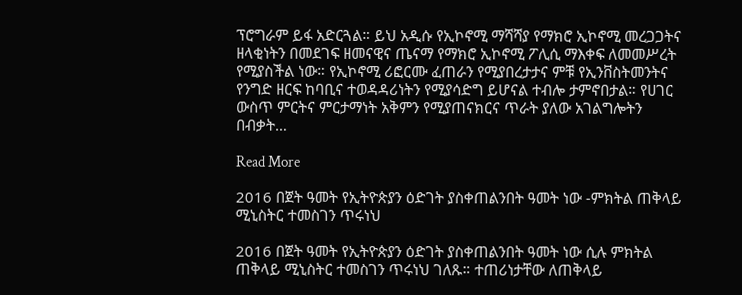ፕሮግራም ይፋ አድርጓል። ይህ አዲሱ የኢኮኖሚ ማሻሻያ የማክሮ ኢኮኖሚ መረጋጋትና ዘላቂነትን በመደገፍ ዘመናዊና ጤናማ የማክሮ ኢኮኖሚ ፖሊሲ ማእቀፍ ለመመሥረት የሚያስችል ነው። የኢኮኖሚ ሪፎርሙ ፈጠራን የሚያበረታታና ምቹ የኢንቨስትመንትና የንግድ ዘርፍ ከባቢና ተወዳዳሪነትን የሚያሳድግ ይሆናል ተብሎ ታምኖበታል። የሀገር ውስጥ ምርትና ምርታማነት አቅምን የሚያጠናክርና ጥራት ያለው አገልግሎትን በብቃት…

Read More

2016 በጀት ዓመት የኢትዮጵያን ዕድገት ያስቀጠልንበት ዓመት ነው -ምክትል ጠቅላይ ሚኒስትር ተመስገን ጥሩነህ

2016 በጀት ዓመት የኢትዮጵያን ዕድገት ያስቀጠልንበት ዓመት ነው ሲሉ ምክትል ጠቅላይ ሚኒስትር ተመስገን ጥሩነህ ገለጹ። ተጠሪነታቸው ለጠቅላይ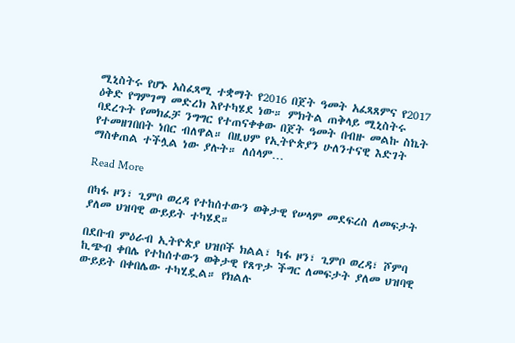ሚኒስትሩ የሆኑ አስፈጻሚ ተቋማት የ2016 በጀት ዓመት አፈጻጸምና የ2017 ዕቅድ የግምገማ መድረክ እየተካሄደ ነው። ምክትል ጠቅላይ ሚኒስትሩ ባደረጉት የመክፈቻ ንግግር የተጠናቀቀው በጀት ዓመት በብዙ መልኩ ስኬት የተመዘገበበት ነበር ብለዋል። በዚህም የኢትዮጵያን ሁለንተናዊ እድገት ማስቀጠል ተችሏል ነው ያሉት። ለሰላም…

Read More

በካፋ ዞን፣ ጊምቦ ወረዳ የተከሰተውን ወቅታዊ የሠላም መደፍረስ ለመፍታት ያለመ ህዝባዊ ውይይት ተካሄደ።

በደቡብ ምዕራብ ኢትዮጵያ ህዝቦች ክልል፣ ካፋ ዞን፣ ጊምቦ ወረዳ፣ ሾምባ ኪጭብ ቀበሌ የተከሰተውን ወቅታዊ የጸጥታ ችግር ለመፍታት ያለመ ህዝባዊ ውይይት በቀበሌው ተካሂዷል። የክልሉ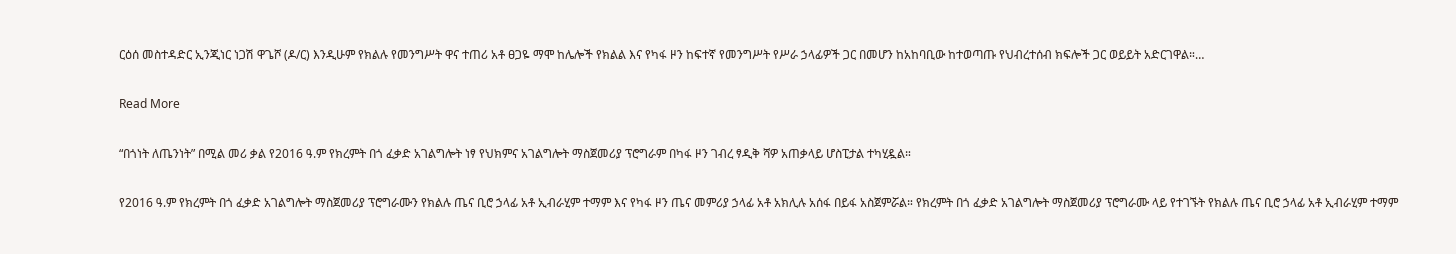ርዕሰ መስተዳድር ኢንጂነር ነጋሽ ዋጌሾ (ዶ/ር) እንዲሁም የክልሉ የመንግሥት ዋና ተጠሪ አቶ ፀጋዬ ማሞ ከሌሎች የክልል እና የካፋ ዞን ከፍተኛ የመንግሥት የሥራ ኃላፊዎች ጋር በመሆን ከአከባቢው ከተወጣጡ የህብረተሰብ ክፍሎች ጋር ወይይት አድርገዋል።…

Read More

“በጎነት ለጤንነት” በሚል መሪ ቃል የ2016 ዓ.ም የክረምት በጎ ፈቃድ አገልግሎት ነፃ የህክምና አገልግሎት ማስጀመሪያ ፕሮግራም በካፋ ዞን ገብረ ፃዲቅ ሻዎ አጠቃላይ ሆስፒታል ተካሂዷል።

የ2016 ዓ.ም የክረምት በጎ ፈቃድ አገልግሎት ማስጀመሪያ ፕሮግራሙን የክልሉ ጤና ቢሮ ኃላፊ አቶ ኢብራሂም ተማም እና የካፋ ዞን ጤና መምሪያ ኃላፊ አቶ አክሊሉ አሰፋ በይፋ አስጀምሯል። የክረምት በጎ ፈቃድ አገልግሎት ማስጀመሪያ ፕሮግራሙ ላይ የተገኙት የክልሉ ጤና ቢሮ ኃላፊ አቶ ኢብራሂም ተማም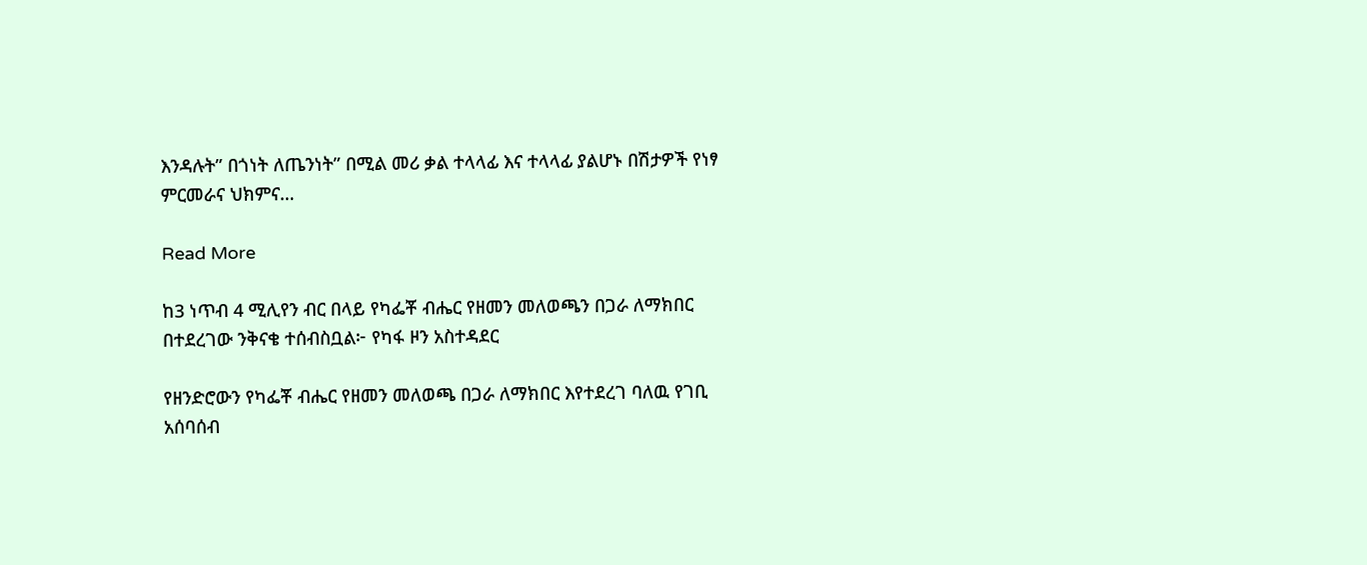እንዳሉት” በጎነት ለጤንነት” በሚል መሪ ቃል ተላላፊ እና ተላላፊ ያልሆኑ በሽታዎች የነፃ ምርመራና ህክምና…

Read More

ከ3 ነጥብ 4 ሚሊየን ብር በላይ የካፌቾ ብሔር የዘመን መለወጫን በጋራ ለማክበር በተደረገው ንቅናቄ ተሰብስቧል፦ የካፋ ዞን አስተዳደር

የዘንድሮውን የካፌቾ ብሔር የዘመን መለወጫ በጋራ ለማክበር እየተደረገ ባለዉ የገቢ አሰባሰብ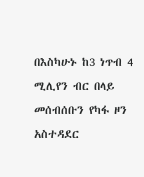በእስካሁኑ ከ3 ነጥብ 4 ሚሊየን ብር በላይ መሰብሰቡን የካፋ ዞን አስተዳደር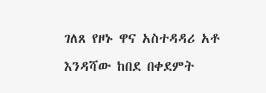ገለጸ የዞኑ ዋና አስተዳዳሪ አቶ እንዳሻው ከበደ በቀደምት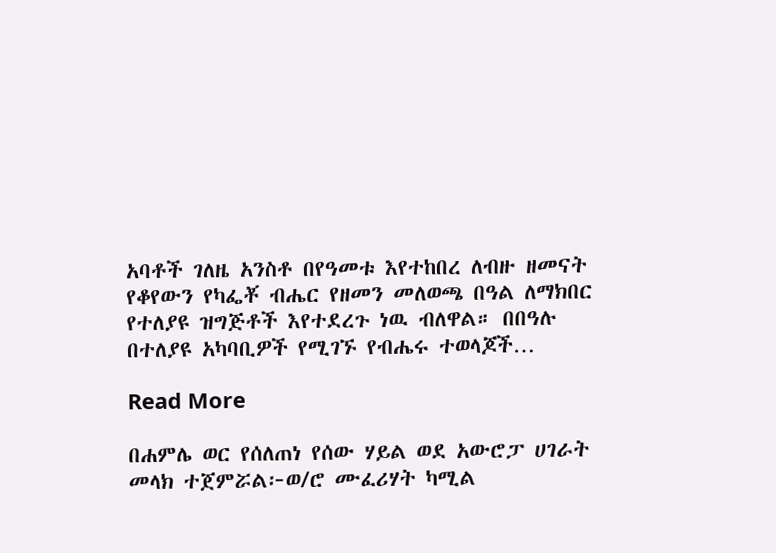አባቶች ገለዜ አንስቶ በየዓመቱ እየተከበረ ለብዙ ዘመናት የቆየውን የካፌቾ ብሔር የዘመን መለወጫ በዓል ለማክበር የተለያዩ ዝግጅቶች እየተደረጉ ነዉ ብለዋል። በበዓሉ በተለያዩ አካባቢዎች የሚገኙ የብሔሩ ተወላጆች…

Read More

በሐምሌ ወር የሰለጠነ የሰው ሃይል ወደ አውሮፓ ሀገራት መላክ ተጀምሯል፦ወ/ሮ ሙፈሪሃት ካሚል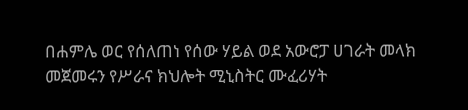በሐምሌ ወር የሰለጠነ የሰው ሃይል ወደ አውሮፓ ሀገራት መላክ መጀመሩን የሥራና ክህሎት ሚኒስትር ሙፈሪሃት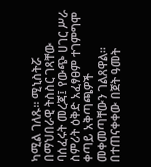ካሚል ገለጹ፡፡ ሚኒስትሯ በማህበራዊ ትስስር ገጻቸው ባሰፈሩት መረጃ፤ የውጭ ሀገር ሥራ ስምሪት ዕቅድ አፈፃፀም ተገምግሞ ቀጣይ አቅጣጫዎች መቀመጣቸውን ገልጸዋል፡፡ በተጠናቀቀው በጀት ዓመት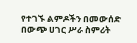የተገኙ ልምዶችን በመውሰድ በውጭ ሀገር ሥራ ስምሪት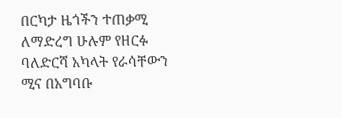በርካታ ዜጎችን ተጠቃሚ ለማድረግ ሁሉም የዘርፉ ባለድርሻ አካላት የራሳቸውን ሚና በአግባቡ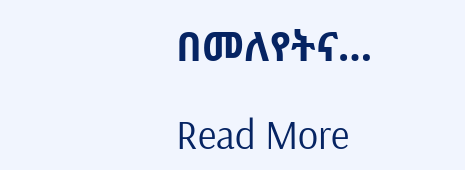በመለየትና…

Read More